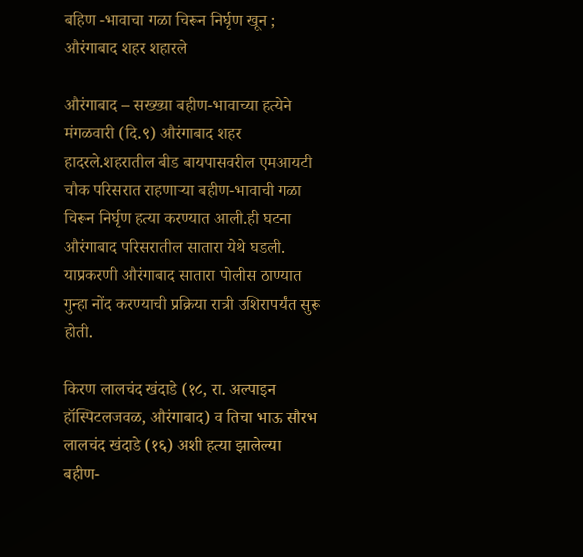बहिण -भावाचा गळा चिरून निर्घृण खून ; औरंगाबाद शहर शहारले

औरंगाबाद – सख्ख्या बहीण-भावाच्या हत्येने मंगळवारी (दि.९) औरंगाबाद शहर हादरले.शहरातील बीड बायपासवरील एमआयटी चौक परिसरात राहणाऱ्या बहीण-भावाची गळा चिरून निर्घृण हत्या करण्यात आली.ही घटना औरंगाबाद परिसरातील सातारा येथे घडली. याप्रकरणी औरंगाबाद सातारा पोलीस ठाण्यात गुन्हा नोंद करण्याची प्रक्रिया रात्री उशिरापर्यंत सुरू होती.

किरण लालचंद खंदाडे (१८, रा. अल्पाइन हॉस्पिटलजवळ, औरंगाबाद) व तिचा भाऊ सौरभ लालचंद खंदाडे (१६) अशी हत्या झालेल्या बहीण-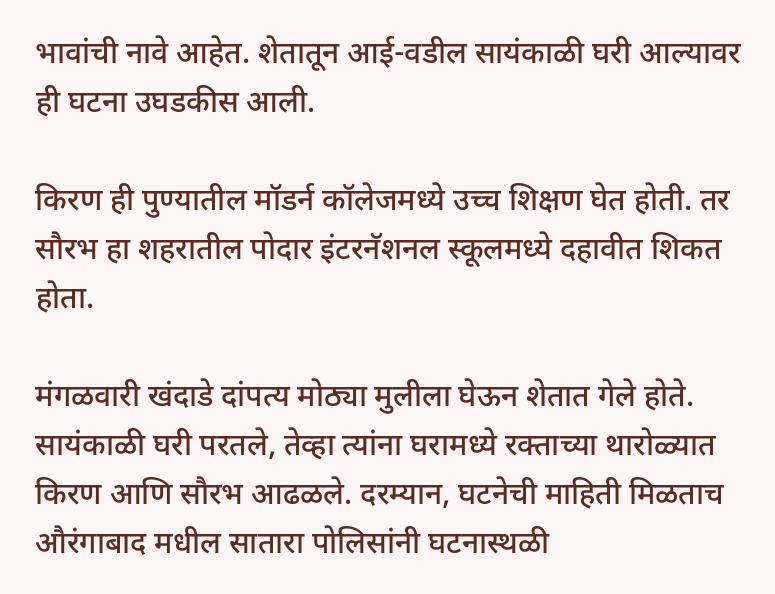भावांची नावे आहेत. शेतातून आई-वडील सायंकाळी घरी आल्यावर ही घटना उघडकीस आली.

किरण ही पुण्यातील मॉडर्न कॉलेजमध्ये उच्च शिक्षण घेत होती. तर सौरभ हा शहरातील पोदार इंटरनॅशनल स्कूलमध्ये दहावीत शिकत होता.

मंगळवारी खंदाडे दांपत्य मोठ्या मुलीला घेऊन शेतात गेले होते. सायंकाळी घरी परतले, तेव्हा त्यांना घरामध्ये रक्ताच्या थारोळ्यात किरण आणि सौरभ आढळले. दरम्यान, घटनेची माहिती मिळताच औरंगाबाद मधील सातारा पोलिसांनी घटनास्थळी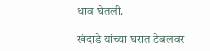धाव घेतली.

खंदाडे यांच्या घरात टेबलवर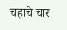चहाचे चार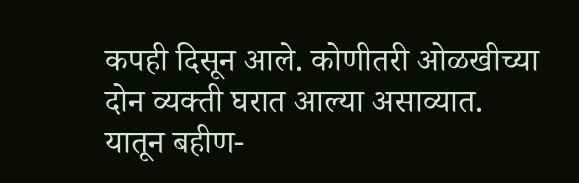कपही दिसून आले. कोणीतरी ओळखीच्या दोन व्यक्ती घरात आल्या असाव्यात. यातून बहीण-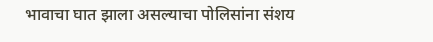भावाचा घात झाला असल्याचा पोलिसांना संशय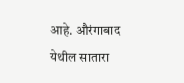आहे. औरंगाबाद येथील सातारा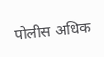पोलीस अधिक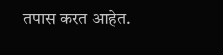तपास करत आहेत.